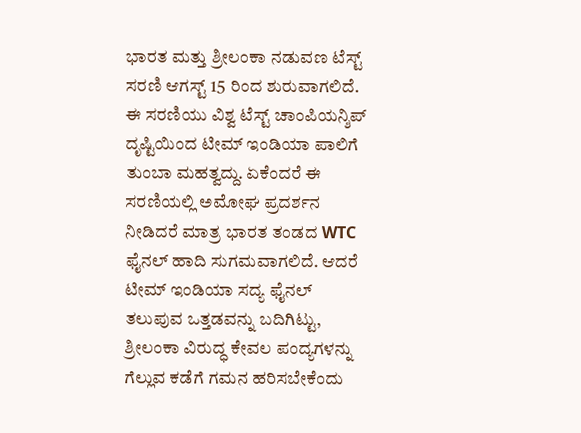ಭಾರತ ಮತ್ತು ಶ್ರೀಲಂಕಾ ನಡುವಣ ಟೆಸ್ಟ್ ಸರಣಿ ಆಗಸ್ಟ್ 15 ರಿಂದ ಶುರುವಾಗಲಿದೆ. ಈ ಸರಣಿಯು ವಿಶ್ವ ಟೆಸ್ಟ್ ಚಾಂಪಿಯನ್ಶಿಪ್ ದೃಷ್ಟಿಯಿಂದ ಟೀಮ್ ಇಂಡಿಯಾ ಪಾಲಿಗೆ ತುಂಬಾ ಮಹತ್ವದ್ದು. ಏಕೆಂದರೆ ಈ ಸರಣಿಯಲ್ಲಿ ಅಮೋಘ ಪ್ರದರ್ಶನ ನೀಡಿದರೆ ಮಾತ್ರ ಭಾರತ ತಂಡದ WTC ಫೈನಲ್ ಹಾದಿ ಸುಗಮವಾಗಲಿದೆ. ಆದರೆ ಟೀಮ್ ಇಂಡಿಯಾ ಸದ್ಯ ಫೈನಲ್ ತಲುಪುವ ಒತ್ತಡವನ್ನು ಬದಿಗಿಟ್ಟು, ಶ್ರೀಲಂಕಾ ವಿರುದ್ಧ ಕೇವಲ ಪಂದ್ಯಗಳನ್ನು ಗೆಲ್ಲುವ ಕಡೆಗೆ ಗಮನ ಹರಿಸಬೇಕೆಂದು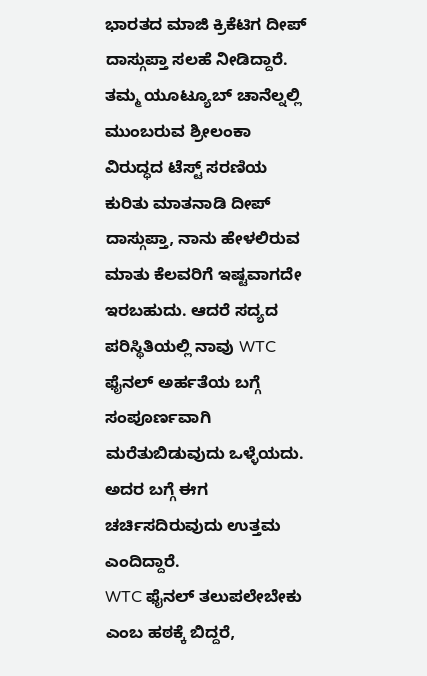ಭಾರತದ ಮಾಜಿ ಕ್ರಿಕೆಟಿಗ ದೀಪ್ ದಾಸ್ಗುಪ್ತಾ ಸಲಹೆ ನೀಡಿದ್ದಾರೆ.
ತಮ್ಮ ಯೂಟ್ಯೂಬ್ ಚಾನೆಲ್ನಲ್ಲಿ ಮುಂಬರುವ ಶ್ರೀಲಂಕಾ ವಿರುದ್ಧದ ಟೆಸ್ಟ್ ಸರಣಿಯ ಕುರಿತು ಮಾತನಾಡಿ ದೀಪ್ ದಾಸ್ಗುಪ್ತಾ, ನಾನು ಹೇಳಲಿರುವ ಮಾತು ಕೆಲವರಿಗೆ ಇಷ್ಟವಾಗದೇ ಇರಬಹುದು. ಆದರೆ ಸದ್ಯದ ಪರಿಸ್ಥಿತಿಯಲ್ಲಿ ನಾವು WTC ಫೈನಲ್ ಅರ್ಹತೆಯ ಬಗ್ಗೆ ಸಂಪೂರ್ಣವಾಗಿ ಮರೆತುಬಿಡುವುದು ಒಳ್ಳೆಯದು. ಅದರ ಬಗ್ಗೆ ಈಗ ಚರ್ಚಿಸದಿರುವುದು ಉತ್ತಮ ಎಂದಿದ್ದಾರೆ.
WTC ಫೈನಲ್ ತಲುಪಲೇಬೇಕು ಎಂಬ ಹಠಕ್ಕೆ ಬಿದ್ದರೆ,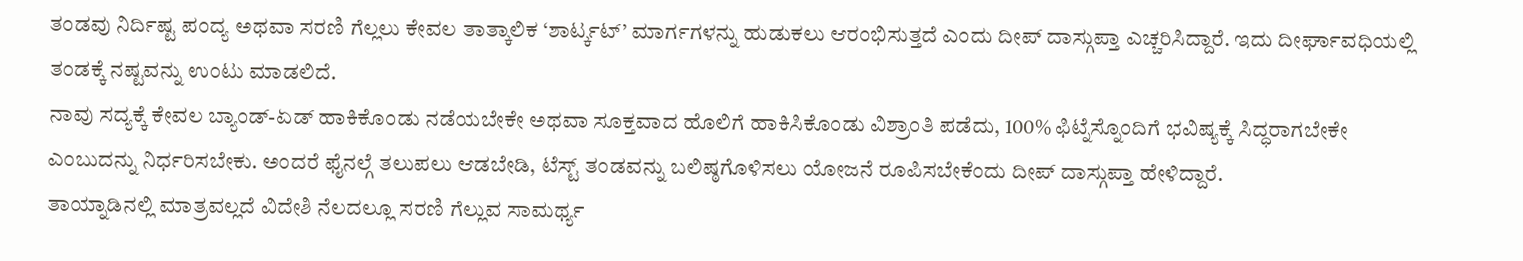ತಂಡವು ನಿರ್ದಿಷ್ಟ ಪಂದ್ಯ ಅಥವಾ ಸರಣಿ ಗೆಲ್ಲಲು ಕೇವಲ ತಾತ್ಕಾಲಿಕ ‘ಶಾರ್ಟ್ಕಟ್’ ಮಾರ್ಗಗಳನ್ನು ಹುಡುಕಲು ಆರಂಭಿಸುತ್ತದೆ ಎಂದು ದೀಪ್ ದಾಸ್ಗುಪ್ತಾ ಎಚ್ಚರಿಸಿದ್ದಾರೆ. ಇದು ದೀರ್ಘಾವಧಿಯಲ್ಲಿ ತಂಡಕ್ಕೆ ನಷ್ಟವನ್ನು ಉಂಟು ಮಾಡಲಿದೆ.
ನಾವು ಸದ್ಯಕ್ಕೆ ಕೇವಲ ಬ್ಯಾಂಡ್-ಏಡ್ ಹಾಕಿಕೊಂಡು ನಡೆಯಬೇಕೇ ಅಥವಾ ಸೂಕ್ತವಾದ ಹೊಲಿಗೆ ಹಾಕಿಸಿಕೊಂಡು ವಿಶ್ರಾಂತಿ ಪಡೆದು, 100% ಫಿಟ್ನೆಸ್ನೊಂದಿಗೆ ಭವಿಷ್ಯಕ್ಕೆ ಸಿದ್ಧರಾಗಬೇಕೇ ಎಂಬುದನ್ನು ನಿರ್ಧರಿಸಬೇಕು. ಅಂದರೆ ಫೈನಲ್ಗೆ ತಲುಪಲು ಆಡಬೇಡಿ, ಟೆಸ್ಟ್ ತಂಡವನ್ನು ಬಲಿಷ್ಠಗೊಳಿಸಲು ಯೋಜನೆ ರೂಪಿಸಬೇಕೆಂದು ದೀಪ್ ದಾಸ್ಗುಪ್ತಾ ಹೇಳಿದ್ದಾರೆ.
ತಾಯ್ನಾಡಿನಲ್ಲಿ ಮಾತ್ರವಲ್ಲದೆ ವಿದೇಶಿ ನೆಲದಲ್ಲೂ ಸರಣಿ ಗೆಲ್ಲುವ ಸಾಮರ್ಥ್ಯ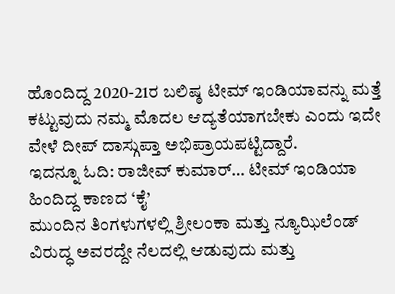ಹೊಂದಿದ್ದ 2020-21ರ ಬಲಿಷ್ಠ ಟೀಮ್ ಇಂಡಿಯಾವನ್ನು ಮತ್ತೆ ಕಟ್ಟುವುದು ನಮ್ಮ ಮೊದಲ ಆದ್ಯತೆಯಾಗಬೇಕು ಎಂದು ಇದೇ ವೇಳೆ ದೀಪ್ ದಾಸ್ಗುಪ್ತಾ ಅಭಿಪ್ರಾಯಪಟ್ಟಿದ್ದಾರೆ.
ಇದನ್ನೂ ಓದಿ: ರಾಜೀವ್ ಕುಮಾರ್… ಟೀಮ್ ಇಂಡಿಯಾ ಹಿಂದಿದ್ದ ಕಾಣದ ‘ಕೈ’
ಮುಂದಿನ ತಿಂಗಳುಗಳಲ್ಲಿ ಶ್ರೀಲಂಕಾ ಮತ್ತು ನ್ಯೂಝಿಲೆಂಡ್ ವಿರುದ್ಧ ಅವರದ್ದೇ ನೆಲದಲ್ಲಿ ಆಡುವುದು ಮತ್ತು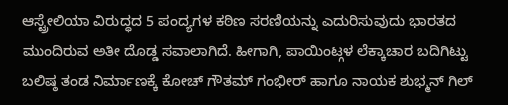ಆಸ್ಟ್ರೇಲಿಯಾ ವಿರುದ್ಧದ 5 ಪಂದ್ಯಗಳ ಕಠಿಣ ಸರಣಿಯನ್ನು ಎದುರಿಸುವುದು ಭಾರತದ ಮುಂದಿರುವ ಅತೀ ದೊಡ್ಡ ಸವಾಲಾಗಿದೆ. ಹೀಗಾಗಿ, ಪಾಯಿಂಟ್ಗಳ ಲೆಕ್ಕಾಚಾರ ಬದಿಗಿಟ್ಟು ಬಲಿಷ್ಠ ತಂಡ ನಿರ್ಮಾಣಕ್ಕೆ ಕೋಚ್ ಗೌತಮ್ ಗಂಭೀರ್ ಹಾಗೂ ನಾಯಕ ಶುಭ್ಮನ್ ಗಿಲ್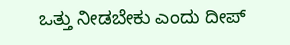ಒತ್ತು ನೀಡಬೇಕು ಎಂದು ದೀಪ್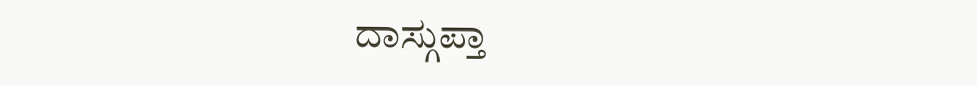ದಾಸ್ಗುಪ್ತಾ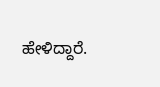ಹೇಳಿದ್ದಾರೆ.